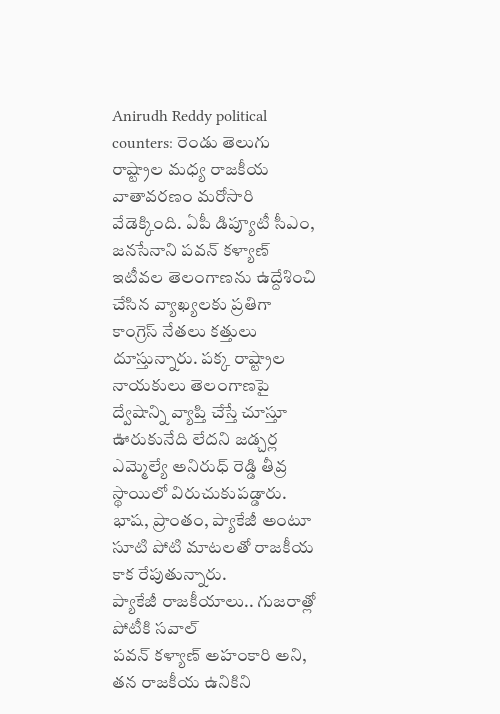Anirudh Reddy political counters: రెండు తెలుగు రాష్ట్రాల మధ్య రాజకీయ వాతావరణం మరోసారి వేడెక్కింది. ఏపీ డిప్యూటీ సీఎం, జనసేనాని పవన్ కళ్యాణ్ ఇటీవల తెలంగాణను ఉద్దేశించి చేసిన వ్యాఖ్యలకు ప్రతిగా కాంగ్రెస్ నేతలు కత్తులు దూస్తున్నారు. పక్క రాష్ట్రాల నాయకులు తెలంగాణపై ద్వేషాన్ని వ్యాప్తి చేస్తే చూస్తూ ఊరుకునేది లేదని జడ్చర్ల ఎమ్మెల్యే అనిరుధ్ రెడ్డి తీవ్ర స్థాయిలో విరుచుకుపడ్డారు. భాష, ప్రాంతం, ప్యాకేజీ అంటూ సూటి పోటి మాటలతో రాజకీయ కాక రేపుతున్నారు.
ప్యాకేజీ రాజకీయాలు.. గుజరాత్లో పోటీకి సవాల్
పవన్ కళ్యాణ్ అహంకారి అని, తన రాజకీయ ఉనికిని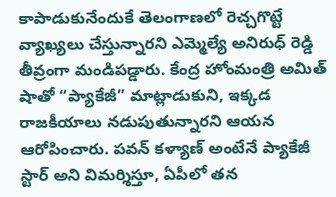కాపాడుకునేందుకే తెలంగాణలో రెచ్చగొట్టే వ్యాఖ్యలు చేస్తున్నారని ఎమ్మెల్యే అనిరుధ్ రెడ్డి తీవ్రంగా మండిపడ్డారు. కేంద్ర హోంమంత్రి అమిత్ షాతో “ప్యాకేజీ” మాట్లాడుకుని, ఇక్కడ రాజకీయాలు నడుపుతున్నారని ఆయన ఆరోపించారు. పవన్ కళ్యాణ్ అంటేనే ప్యాకేజీ స్టార్ అని విమర్శిస్తూ, ఏపీలో తన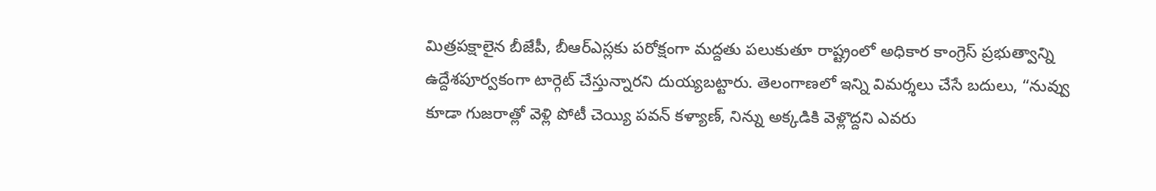మిత్రపక్షాలైన బీజేపీ, బీఆర్ఎస్లకు పరోక్షంగా మద్దతు పలుకుతూ రాష్ట్రంలో అధికార కాంగ్రెస్ ప్రభుత్వాన్ని ఉద్దేశపూర్వకంగా టార్గెట్ చేస్తున్నారని దుయ్యబట్టారు. తెలంగాణలో ఇన్ని విమర్శలు చేసే బదులు, “నువ్వు కూడా గుజరాత్లో వెళ్లి పోటీ చెయ్యి పవన్ కళ్యాణ్, నిన్ను అక్కడికి వెళ్లొద్దని ఎవరు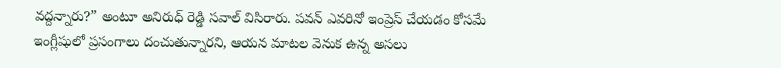వద్దన్నారు?” అంటూ అనిరుధ్ రెడ్డి సవాల్ విసిరారు. పవన్ ఎవరినో ఇంప్రెస్ చేయడం కోసమే ఇంగ్లీషులో ప్రసంగాలు దంచుతున్నారని, ఆయన మాటల వెనుక ఉన్న అసలు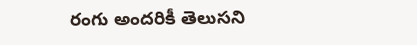రంగు అందరికీ తెలుసని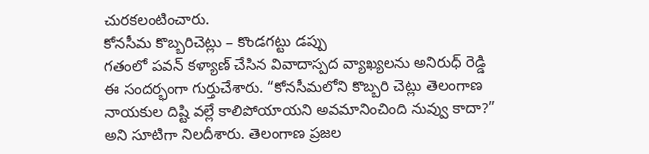చురకలంటించారు.
కోనసీమ కొబ్బరిచెట్లు – కొండగట్టు డప్పు
గతంలో పవన్ కళ్యాణ్ చేసిన వివాదాస్పద వ్యాఖ్యలను అనిరుధ్ రెడ్డి ఈ సందర్భంగా గుర్తుచేశారు. “కోనసీమలోని కొబ్బరి చెట్లు తెలంగాణ నాయకుల దిష్టి వల్లే కాలిపోయాయని అవమానించింది నువ్వు కాదా?” అని సూటిగా నిలదీశారు. తెలంగాణ ప్రజల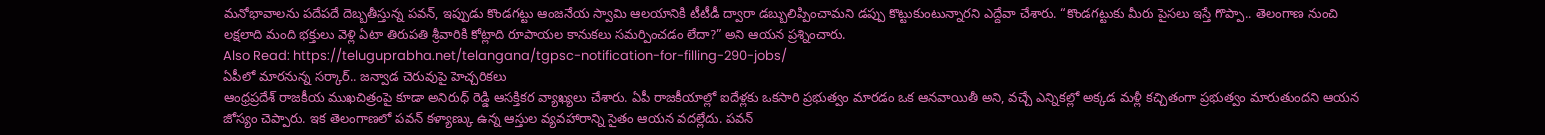మనోభావాలను పదేపదే దెబ్బతీస్తున్న పవన్, ఇప్పుడు కొండగట్టు ఆంజనేయ స్వామి ఆలయానికి టీటీడీ ద్వారా డబ్బులిప్పించామని డప్పు కొట్టుకుంటున్నారని ఎద్దేవా చేశారు. “కొండగట్టుకు మీరు పైసలు ఇస్తే గొప్పా.. తెలంగాణ నుంచి లక్షలాది మంది భక్తులు వెళ్లి ఏటా తిరుపతి శ్రీవారికి కోట్లాది రూపాయల కానుకలు సమర్పించడం లేదా?” అని ఆయన ప్రశ్నించారు.
Also Read: https://teluguprabha.net/telangana/tgpsc-notification-for-filling-290-jobs/
ఏపీలో మారనున్న సర్కార్.. జన్వాడ చెరువుపై హెచ్చరికలు
ఆంధ్రప్రదేశ్ రాజకీయ ముఖచిత్రంపై కూడా అనిరుధ్ రెడ్డి ఆసక్తికర వ్యాఖ్యలు చేశారు. ఏపీ రాజకీయాల్లో ఐదేళ్లకు ఒకసారి ప్రభుత్వం మారడం ఒక ఆనవాయితీ అని, వచ్చే ఎన్నికల్లో అక్కడ మళ్లీ కచ్చితంగా ప్రభుత్వం మారుతుందని ఆయన జోస్యం చెప్పారు. ఇక తెలంగాణలో పవన్ కళ్యాణ్కు ఉన్న ఆస్తుల వ్యవహారాన్ని సైతం ఆయన వదల్లేదు. పవన్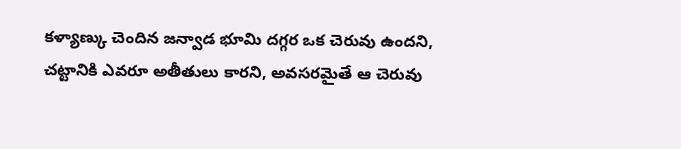కళ్యాణ్కు చెందిన జన్వాడ భూమి దగ్గర ఒక చెరువు ఉందని, చట్టానికి ఎవరూ అతీతులు కారని, అవసరమైతే ఆ చెరువు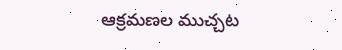ఆక్రమణల ముచ్చట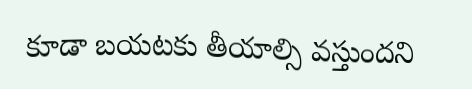కూడా బయటకు తీయాల్సి వస్తుందని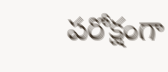పరోక్షంగా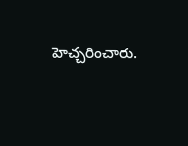హెచ్చరించారు.